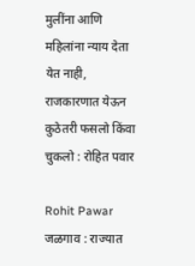मुलींना आणि महिलांना न्याय देता येत नाही, राजकारणात येऊन कुठेतरी फसलो किंवा चुकलो : रोहित पवार

Rohit Pawar जळगाव : राज्यात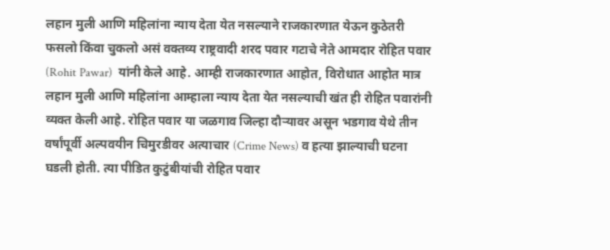लहान मुली आणि महिलांना न्याय देता येत नसल्याने राजकारणात येऊन कुठेतरी फसलो किंवा चुकलो असं वक्तव्य राष्ट्रवादी शरद पवार गटाचे नेते आमदार रोहित पवार (Rohit Pawar)  यांनी केले आहे. आम्ही राजकारणात आहोत, विरोधात आहोत मात्र लहान मुली आणि महिलांना आम्हाला न्याय देता येत नसल्याची खंत ही रोहित पवारांनी व्यक्त केली आहे. रोहित पवार या जळगाव जिल्हा दौऱ्यावर असून भडगाव येथे तीन वर्षांपूर्वी अल्पवयीन चिमुरडीवर अत्याचार (Crime News) व हत्या झाल्याची घटना घडली होती. त्या पीडित कुटुंबीयांची रोहित पवार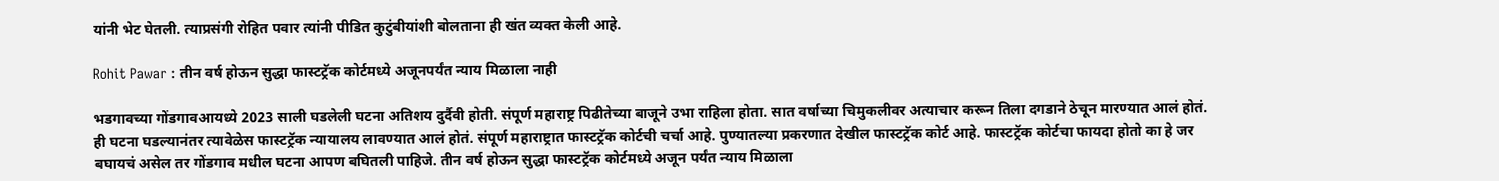यांनी भेट घेतली. त्याप्रसंगी रोहित पवार त्यांनी पीडित कुटुंबीयांशी बोलताना ही खंत व्यक्त केली आहे.

Rohit Pawar : तीन वर्ष होऊन सुद्धा फास्टट्रॅक कोर्टमध्ये अजूनपर्यंत न्याय मिळाला नाही

भडगावच्या गोंडगावआयध्ये 2023 साली घडलेली घटना अतिशय दुर्दैवी होती. संपूर्ण महाराष्ट्र पिढीतेच्या बाजूने उभा राहिला होता. सात वर्षाच्या चिमुकलीवर अत्याचार करून तिला दगडाने ठेचून मारण्यात आलं होतं. ही घटना घडल्यानंतर त्यावेळेस फास्टट्रॅक न्यायालय लावण्यात आलं होतं. संपूर्ण महाराष्ट्रात फास्टट्रॅक कोर्टची चर्चा आहे. पुण्यातल्या प्रकरणात देखील फास्टट्रॅक कोर्ट आहे. फास्टट्रॅक कोर्टचा फायदा होतो का हे जर बघायचं असेल तर गोंडगाव मधील घटना आपण बघितली पाहिजे. तीन वर्ष होऊन सुद्धा फास्टट्रॅक कोर्टमध्ये अजून पर्यंत न्याय मिळाला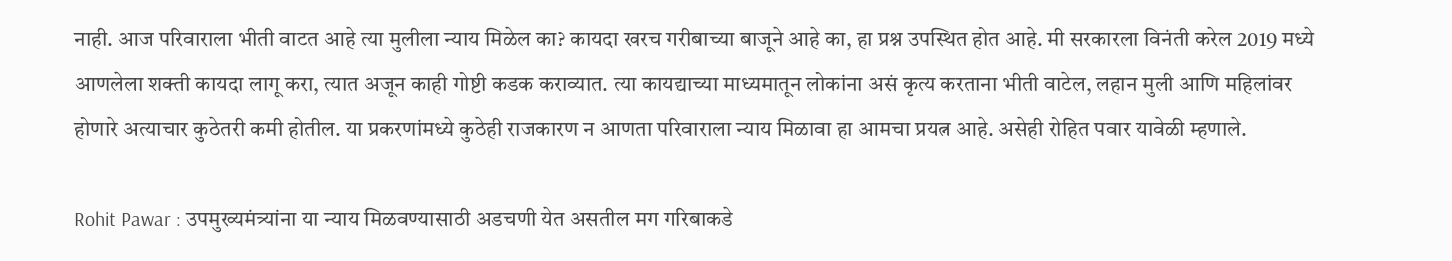नाही. आज परिवाराला भीती वाटत आहे त्या मुलीला न्याय मिळेल का? कायदा खरच गरीबाच्या बाजूने आहे का, हा प्रश्न उपस्थित होत आहे. मी सरकारला विनंती करेल 2019 मध्ये आणलेला शक्ती कायदा लागू करा, त्यात अजून काही गोष्टी कडक कराव्यात. त्या कायद्याच्या माध्यमातून लोकांना असं कृत्य करताना भीती वाटेल, लहान मुली आणि महिलांवर होणारे अत्याचार कुठेतरी कमी होतील. या प्रकरणांमध्ये कुठेही राजकारण न आणता परिवाराला न्याय मिळावा हा आमचा प्रयत्न आहे. असेही रोहित पवार यावेळी म्हणाले.

Rohit Pawar : उपमुख्यमंत्र्यांना या न्याय मिळवण्यासाठी अडचणी येत असतील मग गरिबाकडे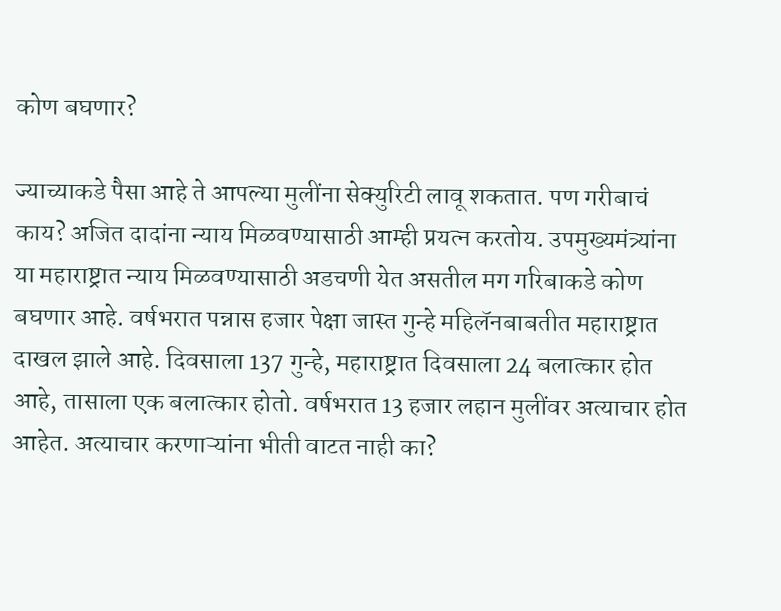कोण बघणार?

ज्याच्याकडे पैसा आहे ते आपल्या मुलींना सेक्युरिटी लावू शकतात. पण गरीबाचं काय? अजित दादांना न्याय मिळवण्यासाठी आम्ही प्रयत्न करतोय. उपमुख्यमंत्र्यांना या महाराष्ट्रात न्याय मिळवण्यासाठी अडचणी येत असतील मग गरिबाकडे कोण बघणार आहे. वर्षभरात पन्नास हजार पेक्षा जास्त गुन्हे महिलॅनबाबतीत महाराष्ट्रात दाखल झाले आहे. दिवसाला 137 गुन्हे, महाराष्ट्रात दिवसाला 24 बलात्कार होत आहे, तासाला एक बलात्कार होतो. वर्षभरात 13 हजार लहान मुलींवर अत्याचार होत आहेत. अत्याचार करणाऱ्यांना भीती वाटत नाही का?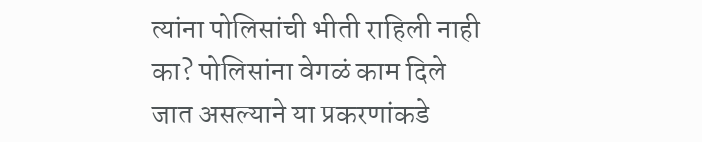त्यांना पोलिसांची भीती राहिली नाही का? पोलिसांना वेगळं काम दिले जात असल्याने या प्रकरणांकडे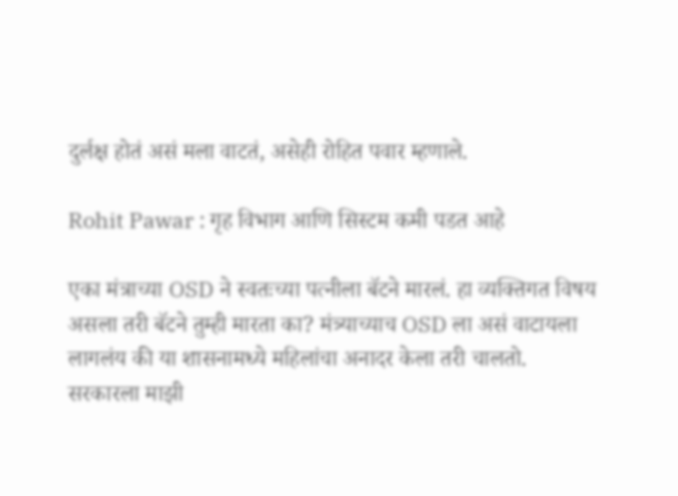दुर्लक्ष होतं असं मला वाटतं, असेही रोहित पवार म्हणाले.

Rohit Pawar : गृह विभाग आणि सिस्टम कमी पडत आहे

एका मंत्राच्या OSD ने स्वतःच्या पत्नीला बॅटने मारलं. हा व्यक्तिगत विषय असला तरी बॅटने तुम्ही मारता का? मंत्र्याच्याच OSD ला असं वाटायला लागलंय की या शासनामध्ये महिलांचा अनादर केला तरी चालतो. सरकारला माझी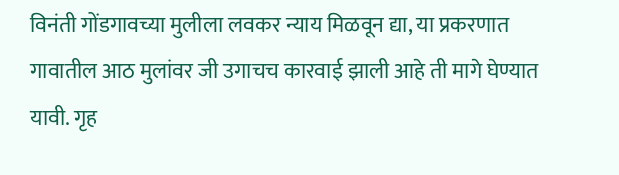विनंती गोंडगावच्या मुलीला लवकर न्याय मिळवून द्या, या प्रकरणात गावातील आठ मुलांवर जी उगाचच कारवाई झाली आहे ती मागे घेण्यात यावी. गृह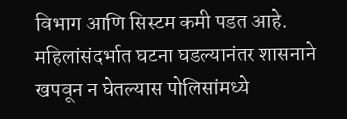विभाग आणि सिस्टम कमी पडत आहे. महिलांसंदर्भात घटना घडल्यानंतर शासनाने खपवून न घेतल्यास पोलिसांमध्ये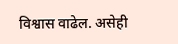विश्वास वाढेल. असेही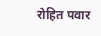रोहित पवार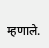म्हणाले.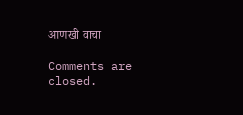आणखी वाचा

Comments are closed.